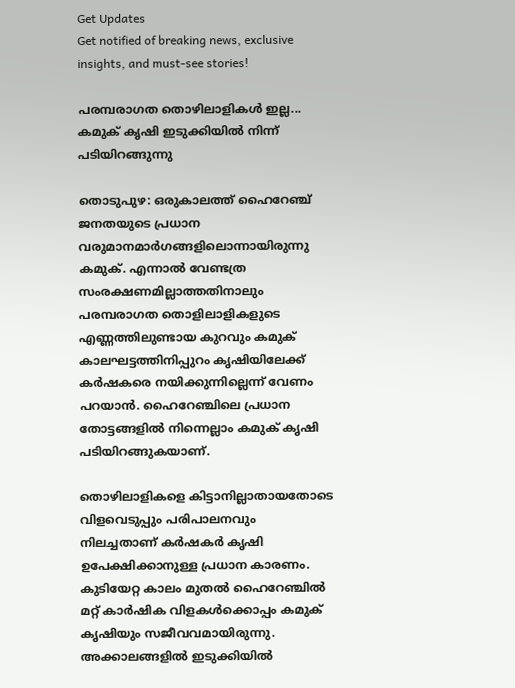Get Updates
Get notified of breaking news, exclusive insights, and must-see stories!

പരമ്പരാഗത തൊഴിലാളികള്‍ ഇല്ല... കമുക് കൃഷി ഇടുക്കിയില്‍ നിന്ന് പടിയിറങ്ങുന്നു

തൊടുപുഴ: ഒരുകാലത്ത് ഹൈറേഞ്ച് ജനതയുടെ പ്രധാന വരുമാനമാര്‍ഗങ്ങളിലൊന്നായിരുന്നു കമുക്. എന്നാല്‍ വേണ്ടത്ര സംരക്ഷണമില്ലാത്തതിനാലും പരമ്പരാഗത തൊളിലാളികളുടെ എണ്ണത്തിലുണ്ടായ കുറവും കമുക് കാലഘട്ടത്തിനിപ്പുറം കൃഷിയിലേക്ക് കര്‍ഷകരെ നയിക്കുന്നില്ലെന്ന് വേണം പറയാന്‍. ഹൈറേഞ്ചിലെ പ്രധാന തോട്ടങ്ങളില്‍ നിന്നെല്ലാം കമുക് കൃഷി പടിയിറങ്ങുകയാണ്.

തൊഴിലാളികളെ കിട്ടാനില്ലാതായതോടെ വിളവെടുപ്പും പരിപാലനവും നിലച്ചതാണ് കര്‍ഷകര്‍ കൃഷി ഉപേക്ഷിക്കാനുള്ള പ്രധാന കാരണം. കുടിയേറ്റ കാലം മുതല്‍ ഹൈറേഞ്ചില്‍ മറ്റ് കാര്‍ഷിക വിളകള്‍ക്കൊപ്പം കമുക് കൃഷിയും സജീവവമായിരുന്നു. അക്കാലങ്ങളില്‍ ഇടുക്കിയില്‍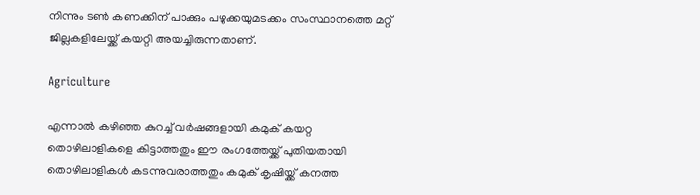നിന്നും ടണ്‍ കണക്കിന് പാക്കും പഴുക്കയുമടക്കം സംസ്ഥാനത്തെ മറ്റ് ജില്ലകളിലേയ്ക്ക് കയറ്റി അയച്ചിരുന്നതാണ്.

Agriculture

എന്നാല്‍ കഴിഞ്ഞ കുറച്ച് വര്‍ഷങ്ങളായി കമുക് കയറ്റ തൊഴിലാളികളെ കിട്ടാത്തതും ഈ രംഗത്തേയ്ക്ക് പുതിയതായി തൊഴിലാളികള്‍ കടന്നുവരാത്തതും കമുക് കൃഷിയ്ക്ക് കനത്ത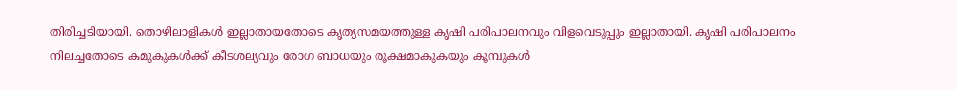തിരിച്ചടിയായി. തൊഴിലാളികള്‍ ഇല്ലാതായതോടെ കൃത്യസമയത്തുള്ള കൃഷി പരിപാലനവും വിളവെടുപ്പും ഇല്ലാതായി. കൃഷി പരിപാലനം നിലച്ചതോടെ കമുകുകള്‍ക്ക് കീടശല്യവും രോഗ ബാധയും രൂക്ഷമാകുകയും കൂമ്പുകള്‍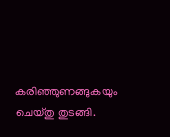കരിഞ്ഞുണങ്ങുകയും ചെയ്തു തുടങ്ങി.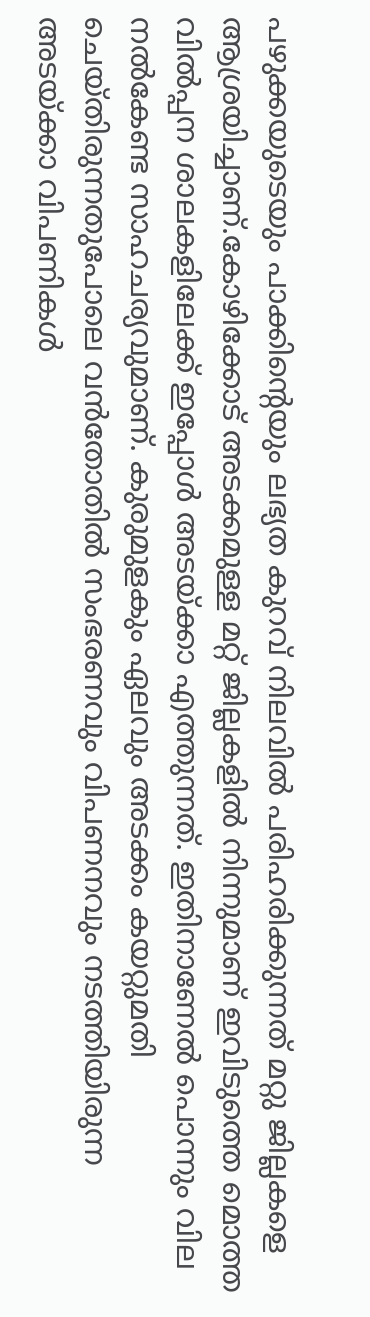പഴുക്കയുടെയും പാക്കിന്റെയും ലഭ്യത കുറവ് നിലവില്‍ പരിഹരിക്കുന്നത് മറ്റു ജില്ലകളെ ആശ്രയിച്ചാണ്.കോഴിക്കോട് അടക്കമുള്ള മറ്റ് ജില്ലകളില്‍ നിന്നുമാണ് ഇവിടുത്തെ മൊത്ത വില്‍പ്പന ശാലകളിലേക്ക് ഇപ്പോള്‍ അടയ്ക്കാ എത്തുന്നത്. ഇതിനാണേല്‍ പൊന്നും വില നല്‍കേണ്ട സാഹചര്യവുമാണ്. കുരുമുളകും ഏലവും അടക്കം കയറ്റുമതി ചെയ്തിരുന്നതുപോലെ വന്‍തോതില്‍ സംഭരണവും വിപണനവും നടത്തിയിരുന്ന അടയ്ക്കാ വിപണികള്‍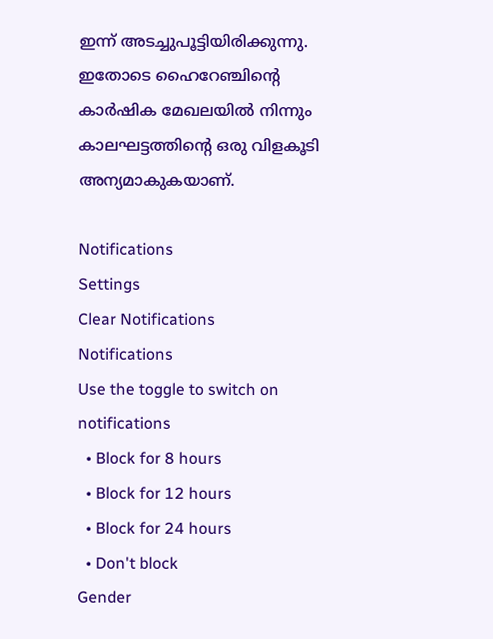ഇന്ന് അടച്ചുപൂട്ടിയിരിക്കുന്നു. ഇതോടെ ഹൈറേഞ്ചിന്റെ കാര്‍ഷിക മേഖലയില്‍ നിന്നും കാലഘട്ടത്തിന്റെ ഒരു വിളകൂടി അന്യമാകുകയാണ്.

Notifications
Settings
Clear Notifications
Notifications
Use the toggle to switch on notifications
  • Block for 8 hours
  • Block for 12 hours
  • Block for 24 hours
  • Don't block
Gender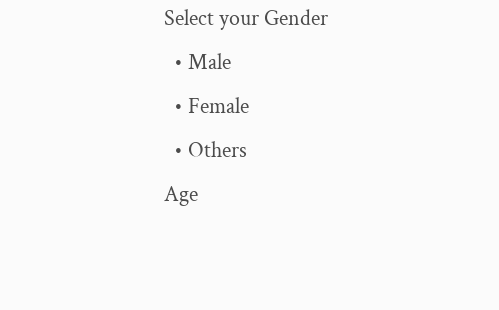Select your Gender
  • Male
  • Female
  • Others
Age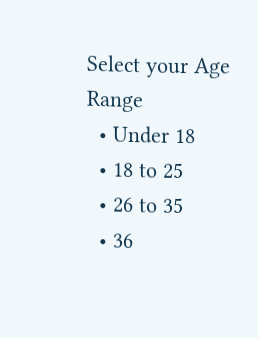Select your Age Range
  • Under 18
  • 18 to 25
  • 26 to 35
  • 36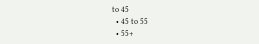to 45
  • 45 to 55
  • 55+